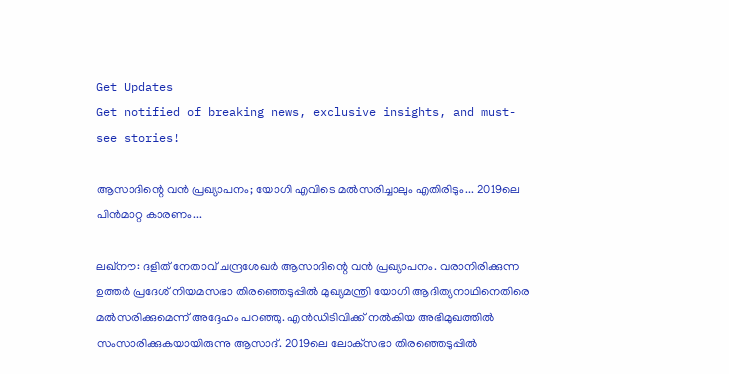Get Updates
Get notified of breaking news, exclusive insights, and must-see stories!

ആസാദിന്റെ വന്‍ പ്രഖ്യാപനം; യോഗി എവിടെ മല്‍സരിച്ചാലും എതിരിടും... 2019ലെ പിന്‍മാറ്റ കാരണം...

ലഖ്‌നൗ: ദളിത് നേതാവ് ചന്ദ്രശേഖര്‍ ആസാദിന്റെ വന്‍ പ്രഖ്യാപനം. വരാനിരിക്കുന്ന ഉത്തര്‍ പ്രദേശ് നിയമസഭാ തിരഞ്ഞെടുപ്പില്‍ മുഖ്യമന്ത്രി യോഗി ആദിത്യനാഥിനെതിരെ മല്‍സരിക്കുമെന്ന് അദ്ദേഹം പറഞ്ഞു. എന്‍ഡിടിവിക്ക് നല്‍കിയ അഭിമുഖത്തില്‍ സംസാരിക്കുകയായിരുന്നു ആസാദ്. 2019ലെ ലോക്‌സഭാ തിരഞ്ഞെടുപ്പില്‍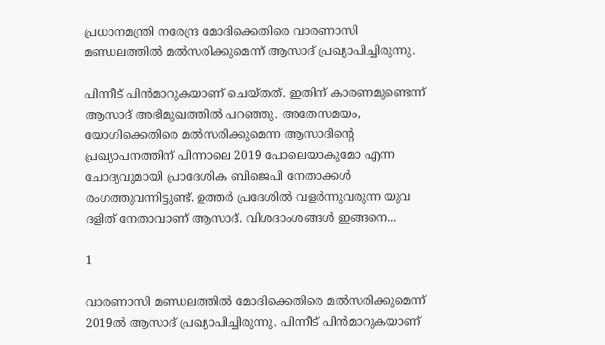പ്രധാനമന്ത്രി നരേന്ദ്ര മോദിക്കെതിരെ വാരണാസി മണ്ഡലത്തില്‍ മല്‍സരിക്കുമെന്ന് ആസാദ് പ്രഖ്യാപിച്ചിരുന്നു.

പിന്നീട് പിന്‍മാറുകയാണ് ചെയ്തത്. ഇതിന് കാരണമുണ്ടെന്ന് ആസാദ് അഭിമുഖത്തില്‍ പറഞ്ഞു. അതേസമയം, യോഗിക്കെതിരെ മല്‍സരിക്കുമെന്ന ആസാദിന്റെ പ്രഖ്യാപനത്തിന് പിന്നാലെ 2019 പോലെയാകുമോ എന്ന ചോദ്യവുമായി പ്രാദേശിക ബിജെപി നേതാക്കള്‍ രംഗത്തുവന്നിട്ടുണ്ട്. ഉത്തര്‍ പ്രദേശില്‍ വളര്‍ന്നുവരുന്ന യുവ ദളിത് നേതാവാണ് ആസാദ്. വിശദാംശങ്ങള്‍ ഇങ്ങനെ...

1

വാരണാസി മണ്ഡലത്തില്‍ മോദിക്കെതിരെ മല്‍സരിക്കുമെന്ന് 2019ല്‍ ആസാദ് പ്രഖ്യാപിച്ചിരുന്നു. പിന്നീട് പിന്‍മാറുകയാണ്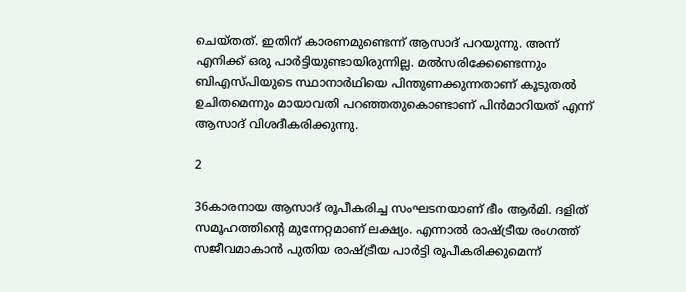ചെയ്തത്. ഇതിന് കാരണമുണ്ടെന്ന് ആസാദ് പറയുന്നു. അന്ന് എനിക്ക് ഒരു പാര്‍ട്ടിയുണ്ടായിരുന്നില്ല. മല്‍സരിക്കേണ്ടെന്നും ബിഎസ്പിയുടെ സ്ഥാനാര്‍ഥിയെ പിന്തുണക്കുന്നതാണ് കൂടുതല്‍ ഉചിതമെന്നും മായാവതി പറഞ്ഞതുകൊണ്ടാണ് പിന്‍മാറിയത് എന്ന് ആസാദ് വിശദീകരിക്കുന്നു.

2

36കാരനായ ആസാദ് രൂപീകരിച്ച സംഘടനയാണ് ഭീം ആര്‍മി. ദളിത് സമൂഹത്തിന്റെ മുന്നേറ്റമാണ് ലക്ഷ്യം. എന്നാല്‍ രാഷ്ട്രീയ രംഗത്ത് സജീവമാകാന്‍ പുതിയ രാഷ്ട്രീയ പാര്‍ട്ടി രൂപീകരിക്കുമെന്ന്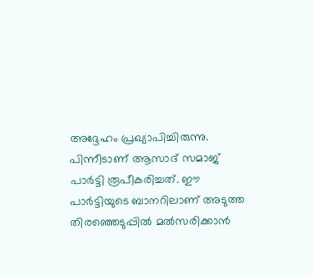അദ്ദേഹം പ്രഖ്യാപിച്ചിരുന്നു. പിന്നീടാണ് ആസാദ് സമാജ് പാര്‍ട്ടി രൂപീകരിച്ചത്. ഈ പാര്‍ട്ടിയുടെ ബാനറിലാണ് അടുത്ത തിരഞ്ഞെടുപ്പില്‍ മല്‍സരിക്കാന്‍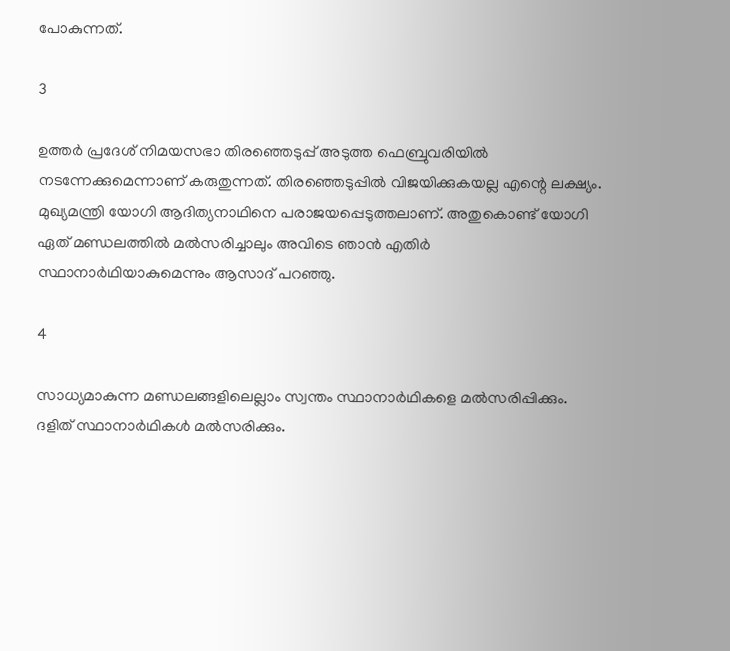പോകുന്നത്.

3

ഉത്തര്‍ പ്രദേശ് നിമയസഭാ തിരഞ്ഞെടുപ്പ് അടുത്ത ഫെബ്രുവരിയില്‍ നടന്നേക്കുമെന്നാണ് കരുതുന്നത്. തിരഞ്ഞെടുപ്പില്‍ വിജയിക്കുകയല്ല എന്റെ ലക്ഷ്യം. മുഖ്യമന്ത്രി യോഗി ആദിത്യനാഥിനെ പരാജയപ്പെടുത്തലാണ്. അതുകൊണ്ട് യോഗി ഏത് മണ്ഡലത്തില്‍ മല്‍സരിച്ചാലും അവിടെ ഞാന്‍ എതിര്‍ സ്ഥാനാര്‍ഥിയാകുമെന്നും ആസാദ് പറഞ്ഞു.

4

സാധ്യമാകുന്ന മണ്ഡലങ്ങളിലെല്ലാം സ്വന്തം സ്ഥാനാര്‍ഥികളെ മല്‍സരിപ്പിക്കും. ദളിത് സ്ഥാനാര്‍ഥികള്‍ മല്‍സരിക്കും.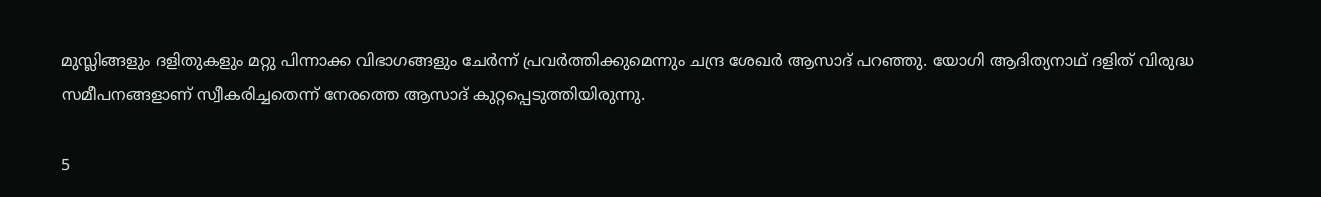മുസ്ലിങ്ങളും ദളിതുകളും മറ്റു പിന്നാക്ക വിഭാഗങ്ങളും ചേര്‍ന്ന് പ്രവര്‍ത്തിക്കുമെന്നും ചന്ദ്ര ശേഖര്‍ ആസാദ് പറഞ്ഞു. യോഗി ആദിത്യനാഥ് ദളിത് വിരുദ്ധ സമീപനങ്ങളാണ് സ്വീകരിച്ചതെന്ന് നേരത്തെ ആസാദ് കുറ്റപ്പെടുത്തിയിരുന്നു.

5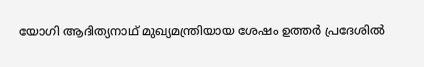യോഗി ആദിത്യനാഥ് മുഖ്യമന്ത്രിയായ ശേഷം ഉത്തര്‍ പ്രദേശില്‍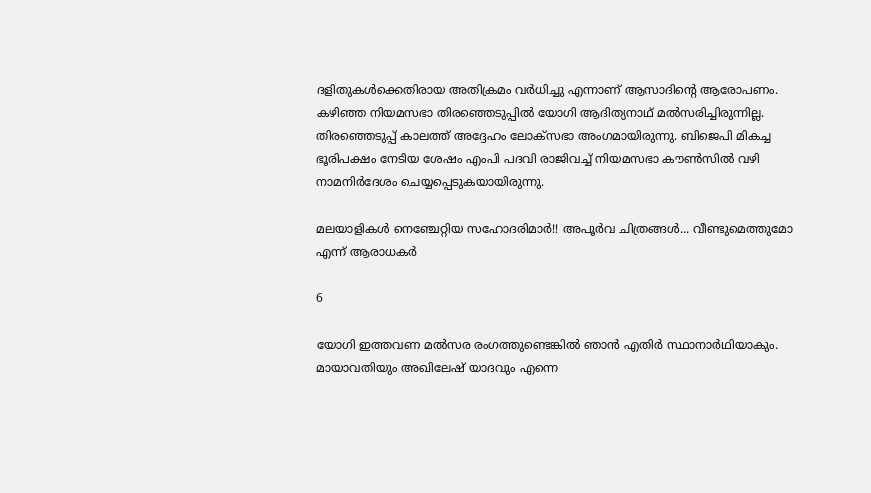ദളിതുകള്‍ക്കെതിരായ അതിക്രമം വര്‍ധിച്ചു എന്നാണ് ആസാദിന്റെ ആരോപണം. കഴിഞ്ഞ നിയമസഭാ തിരഞ്ഞെടുപ്പില്‍ യോഗി ആദിത്യനാഥ് മല്‍സരിച്ചിരുന്നില്ല. തിരഞ്ഞെടുപ്പ് കാലത്ത് അദ്ദേഹം ലോക്‌സഭാ അംഗമായിരുന്നു. ബിജെപി മികച്ച ഭൂരിപക്ഷം നേടിയ ശേഷം എംപി പദവി രാജിവച്ച് നിയമസഭാ കൗണ്‍സില്‍ വഴി നാമനിര്‍ദേശം ചെയ്യപ്പെടുകയായിരുന്നു.

മലയാളികള്‍ നെഞ്ചേറ്റിയ സഹോദരിമാര്‍!! അപൂര്‍വ ചിത്രങ്ങള്‍... വീണ്ടുമെത്തുമോ എന്ന് ആരാധകര്‍

6

യോഗി ഇത്തവണ മല്‍സര രംഗത്തുണ്ടെങ്കില്‍ ഞാന്‍ എതിര്‍ സ്ഥാനാര്‍ഥിയാകും. മായാവതിയും അഖിലേഷ് യാദവും എന്നെ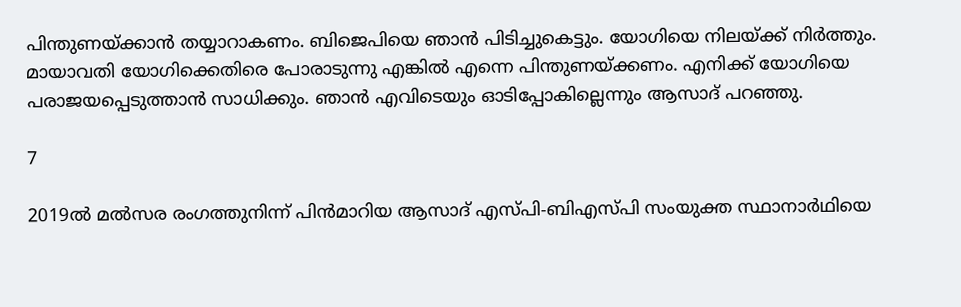പിന്തുണയ്ക്കാന്‍ തയ്യാറാകണം. ബിജെപിയെ ഞാന്‍ പിടിച്ചുകെട്ടും. യോഗിയെ നിലയ്ക്ക് നിര്‍ത്തും. മായാവതി യോഗിക്കെതിരെ പോരാടുന്നു എങ്കില്‍ എന്നെ പിന്തുണയ്ക്കണം. എനിക്ക് യോഗിയെ പരാജയപ്പെടുത്താന്‍ സാധിക്കും. ഞാന്‍ എവിടെയും ഓടിപ്പോകില്ലെന്നും ആസാദ് പറഞ്ഞു.

7

2019ല്‍ മല്‍സര രംഗത്തുനിന്ന് പിന്‍മാറിയ ആസാദ് എസ്പി-ബിഎസ്പി സംയുക്ത സ്ഥാനാര്‍ഥിയെ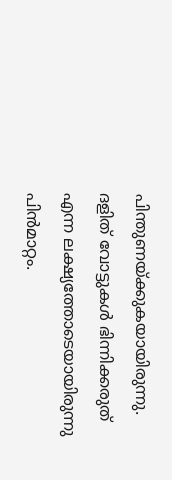പിന്തുണയ്ക്കുകയായിരുന്നു. ദളിത് വോട്ടുകള്‍ ഭിന്നിക്കരുത് എന്ന ലക്ഷ്യത്തോടെയായിരുന്നു പിന്‍മാറ്റം.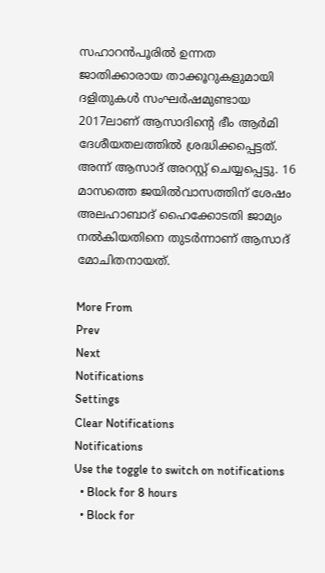സഹാറന്‍പൂരില്‍ ഉന്നത ജാതിക്കാരായ താക്കൂറുകളുമായി ദളിതുകള്‍ സംഘര്‍ഷമുണ്ടായ 2017ലാണ് ആസാദിന്റെ ഭീം ആര്‍മി ദേശീയതലത്തില്‍ ശ്രദ്ധിക്കപ്പെട്ടത്. അന്ന് ആസാദ് അറസ്റ്റ് ചെയ്യപ്പെട്ടു. 16 മാസത്തെ ജയില്‍വാസത്തിന് ശേഷം അലഹാബാദ് ഹൈക്കോടതി ജാമ്യം നല്‍കിയതിനെ തുടര്‍ന്നാണ് ആസാദ് മോചിതനായത്.

More From
Prev
Next
Notifications
Settings
Clear Notifications
Notifications
Use the toggle to switch on notifications
  • Block for 8 hours
  • Block for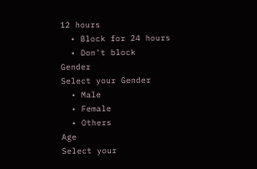12 hours
  • Block for 24 hours
  • Don't block
Gender
Select your Gender
  • Male
  • Female
  • Others
Age
Select your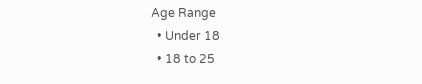Age Range
  • Under 18
  • 18 to 25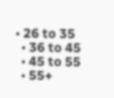• 26 to 35
  • 36 to 45
  • 45 to 55
  • 55+